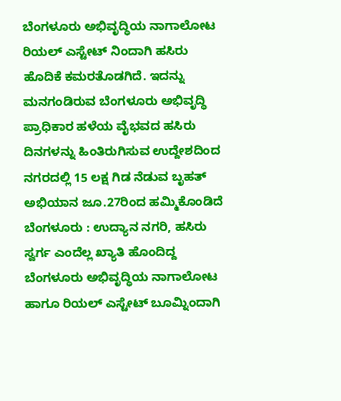ಬೆಂಗಳೂರು ಅಭಿವೃದ್ಧಿಯ ನಾಗಾಲೋಟ ರಿಯಲ್ ಎಸ್ಟೇಟ್ ನಿಂದಾಗಿ ಹಸಿರು ಹೊದಿಕೆ ಕಮರತೊಡಗಿದೆ. ಇದನ್ನು ಮನಗಂಡಿರುವ ಬೆಂಗಳೂರು ಅಭಿವೃದ್ಧಿ ಪ್ರಾಧಿಕಾರ ಹಳೆಯ ವೈಭವದ ಹಸಿರು ದಿನಗಳನ್ನು ಹಿಂತಿರುಗಿಸುವ ಉದ್ದೇಶದಿಂದ ನಗರದಲ್ಲಿ 15 ಲಕ್ಷ ಗಿಡ ನೆಡುವ ಬೃಹತ್ ಅಭಿಯಾನ ಜೂ.27ರಿಂದ ಹಮ್ಮಿಕೊಂಡಿದೆ
ಬೆಂಗಳೂರು : ಉದ್ಯಾನ ನಗರಿ, ಹಸಿರು ಸ್ವರ್ಗ ಎಂದೆಲ್ಲ ಖ್ಯಾತಿ ಹೊಂದಿದ್ದ ಬೆಂಗಳೂರು ಅಭಿವೃದ್ಧಿಯ ನಾಗಾಲೋಟ ಹಾಗೂ ರಿಯಲ್ ಎಸ್ಟೇಟ್ ಬೂಮ್ನಿಂದಾಗಿ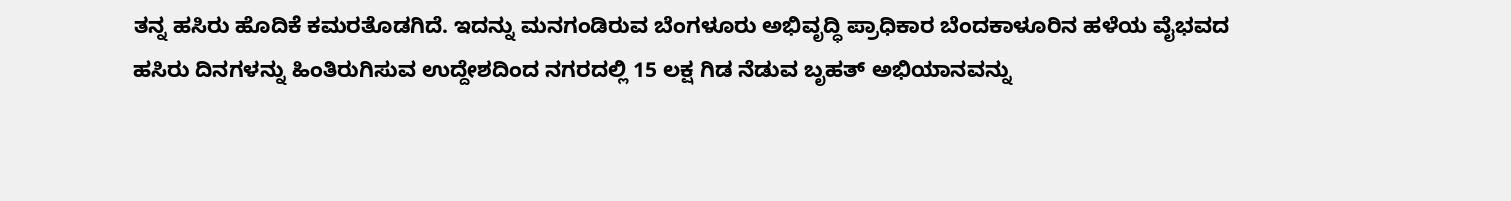ತನ್ನ ಹಸಿರು ಹೊದಿಕೆ ಕಮರತೊಡಗಿದೆ. ಇದನ್ನು ಮನಗಂಡಿರುವ ಬೆಂಗಳೂರು ಅಭಿವೃದ್ಧಿ ಪ್ರಾಧಿಕಾರ ಬೆಂದಕಾಳೂರಿನ ಹಳೆಯ ವೈಭವದ ಹಸಿರು ದಿನಗಳನ್ನು ಹಿಂತಿರುಗಿಸುವ ಉದ್ದೇಶದಿಂದ ನಗರದಲ್ಲಿ 15 ಲಕ್ಷ ಗಿಡ ನೆಡುವ ಬೃಹತ್ ಅಭಿಯಾನವನ್ನು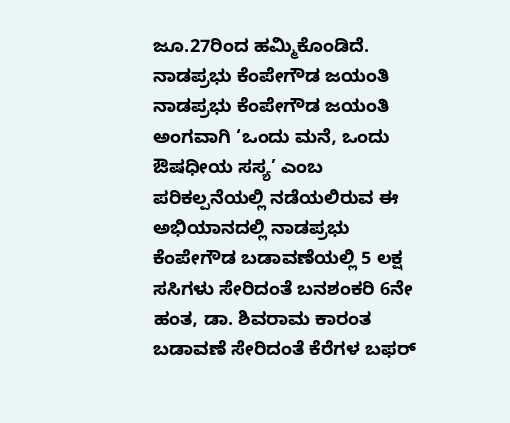ಜೂ.27ರಿಂದ ಹಮ್ಮಿಕೊಂಡಿದೆ.
ನಾಡಪ್ರಭು ಕೆಂಪೇಗೌಡ ಜಯಂತಿ
ನಾಡಪ್ರಭು ಕೆಂಪೇಗೌಡ ಜಯಂತಿ ಅಂಗವಾಗಿ ‘ಒಂದು ಮನೆ, ಒಂದು ಔಷಧೀಯ ಸಸ್ಯ’ ಎಂಬ ಪರಿಕಲ್ಪನೆಯಲ್ಲಿ ನಡೆಯಲಿರುವ ಈ ಅಭಿಯಾನದಲ್ಲಿ ನಾಡಪ್ರಭು ಕೆಂಪೇಗೌಡ ಬಡಾವಣೆಯಲ್ಲಿ 5 ಲಕ್ಷ ಸಸಿಗಳು ಸೇರಿದಂತೆ ಬನಶಂಕರಿ 6ನೇ ಹಂತ, ಡಾ. ಶಿವರಾಮ ಕಾರಂತ ಬಡಾವಣೆ ಸೇರಿದಂತೆ ಕೆರೆಗಳ ಬಫರ್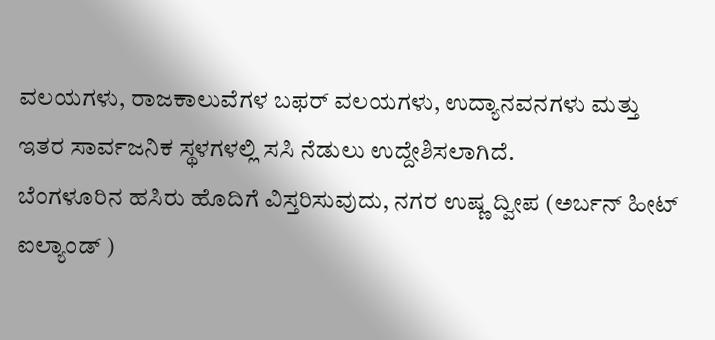ವಲಯಗಳು, ರಾಜಕಾಲುವೆಗಳ ಬಫರ್ ವಲಯಗಳು, ಉದ್ಯಾನವನಗಳು ಮತ್ತು ಇತರ ಸಾರ್ವಜನಿಕ ಸ್ಥಳಗಳಲ್ಲಿ ಸಸಿ ನೆಡುಲು ಉದ್ದೇಶಿಸಲಾಗಿದೆ.
ಬೆಂಗಳೂರಿನ ಹಸಿರು ಹೊದಿಗೆ ವಿಸ್ತರಿಸುವುದು, ನಗರ ಉಷ್ಣ ದ್ವೀಪ (ಅರ್ಬನ್ ಹೀಟ್ ಐಲ್ಯಾಂಡ್ )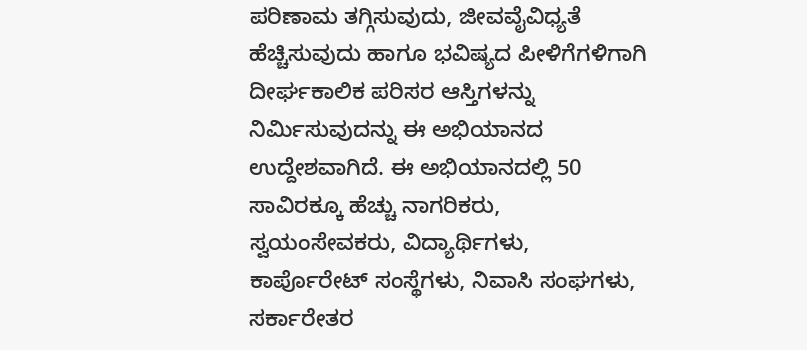ಪರಿಣಾಮ ತಗ್ಗಿಸುವುದು, ಜೀವವೈವಿಧ್ಯತೆ ಹೆಚ್ಚಿಸುವುದು ಹಾಗೂ ಭವಿಷ್ಯದ ಪೀಳಿಗೆಗಳಿಗಾಗಿ ದೀರ್ಘಕಾಲಿಕ ಪರಿಸರ ಆಸ್ತಿಗಳನ್ನು ನಿರ್ಮಿಸುವುದನ್ನು ಈ ಅಭಿಯಾನದ ಉದ್ದೇಶವಾಗಿದೆ. ಈ ಅಭಿಯಾನದಲ್ಲಿ 50 ಸಾವಿರಕ್ಕೂ ಹೆಚ್ಚು ನಾಗರಿಕರು, ಸ್ವಯಂಸೇವಕರು, ವಿದ್ಯಾರ್ಥಿಗಳು, ಕಾರ್ಪೊರೇಟ್ ಸಂಸ್ಥೆಗಳು, ನಿವಾಸಿ ಸಂಘಗಳು, ಸರ್ಕಾರೇತರ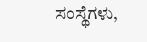ಸಂಸ್ಥೆಗಳು,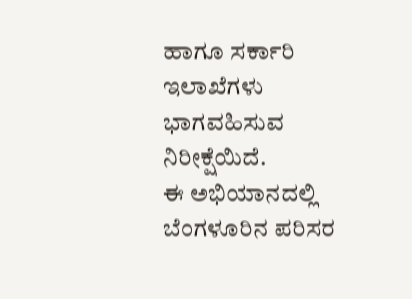ಹಾಗೂ ಸರ್ಕಾರಿ ಇಲಾಖೆಗಳು ಭಾಗವಹಿಸುವ ನಿರೀಕ್ಷೆಯಿದೆ.
ಈ ಅಭಿಯಾನದಲ್ಲಿ ಬೆಂಗಳೂರಿನ ಪರಿಸರ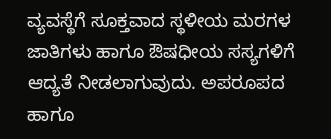ವ್ಯವಸ್ಥೆಗೆ ಸೂಕ್ತವಾದ ಸ್ಥಳೀಯ ಮರಗಳ ಜಾತಿಗಳು ಹಾಗೂ ಔಷಧೀಯ ಸಸ್ಯಗಳಿಗೆ ಆದ್ಯತೆ ನೀಡಲಾಗುವುದು. ಅಪರೂಪದ ಹಾಗೂ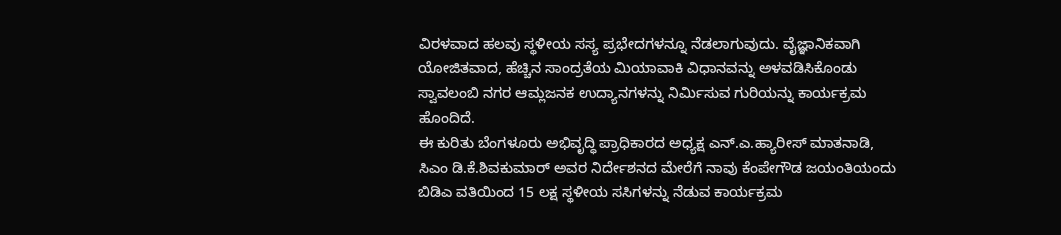ವಿರಳವಾದ ಹಲವು ಸ್ಥಳೀಯ ಸಸ್ಯ ಪ್ರಭೇದಗಳನ್ನೂ ನೆಡಲಾಗುವುದು. ವೈಜ್ಞಾನಿಕವಾಗಿ ಯೋಜಿತವಾದ, ಹೆಚ್ಚಿನ ಸಾಂದ್ರತೆಯ ಮಿಯಾವಾಕಿ ವಿಧಾನವನ್ನು ಅಳವಡಿಸಿಕೊಂಡು ಸ್ವಾವಲಂಬಿ ನಗರ ಆಮ್ಲಜನಕ ಉದ್ಯಾನಗಳನ್ನು ನಿರ್ಮಿಸುವ ಗುರಿಯನ್ನು ಕಾರ್ಯಕ್ರಮ ಹೊಂದಿದೆ.
ಈ ಕುರಿತು ಬೆಂಗಳೂರು ಅಭಿವೃದ್ಧಿ ಪ್ರಾಧಿಕಾರದ ಅಧ್ಯಕ್ಷ ಎನ್.ಎ.ಹ್ಯಾರೀಸ್ ಮಾತನಾಡಿ, ಸಿಎಂ ಡಿ.ಕೆ.ಶಿವಕುಮಾರ್ ಅವರ ನಿರ್ದೇಶನದ ಮೇರೆಗೆ ನಾವು ಕೆಂಪೇಗೌಡ ಜಯಂತಿಯಂದು ಬಿಡಿಎ ವತಿಯಿಂದ 15 ಲಕ್ಷ ಸ್ಥಳೀಯ ಸಸಿಗಳನ್ನು ನೆಡುವ ಕಾರ್ಯಕ್ರಮ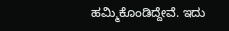ಹಮ್ಮಿಕೊಂಡಿದ್ದೇವೆ. ಇದು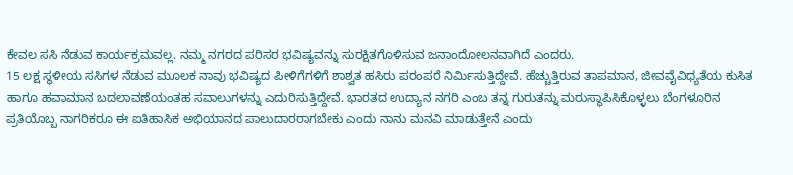ಕೇವಲ ಸಸಿ ನೆಡುವ ಕಾರ್ಯಕ್ರಮವಲ್ಲ. ನಮ್ಮ ನಗರದ ಪರಿಸರ ಭವಿಷ್ಯವನ್ನು ಸುರಕ್ಷಿತಗೊಳಿಸುವ ಜನಾಂದೋಲನವಾಗಿದೆ ಎಂದರು.
15 ಲಕ್ಷ ಸ್ಥಳೀಯ ಸಸಿಗಳ ನೆಡುವ ಮೂಲಕ ನಾವು ಭವಿಷ್ಯದ ಪೀಳಿಗೆಗಳಿಗೆ ಶಾಶ್ವತ ಹಸಿರು ಪರಂಪರೆ ನಿರ್ಮಿಸುತ್ತಿದ್ದೇವೆ. ಹೆಚ್ಚುತ್ತಿರುವ ತಾಪಮಾನ, ಜೀವವೈವಿಧ್ಯತೆಯ ಕುಸಿತ ಹಾಗೂ ಹವಾಮಾನ ಬದಲಾವಣೆಯಂತಹ ಸವಾಲುಗಳನ್ನು ಎದುರಿಸುತ್ತಿದ್ದೇವೆ. ಭಾರತದ ಉದ್ಯಾನ ನಗರಿ ಎಂಬ ತನ್ನ ಗುರುತನ್ನು ಮರುಸ್ಥಾಪಿಸಿಕೊಳ್ಳಲು ಬೆಂಗಳೂರಿನ ಪ್ರತಿಯೊಬ್ಬ ನಾಗರಿಕರೂ ಈ ಐತಿಹಾಸಿಕ ಅಭಿಯಾನದ ಪಾಲುದಾರರಾಗಬೇಕು ಎಂದು ನಾನು ಮನವಿ ಮಾಡುತ್ತೇನೆ ಎಂದು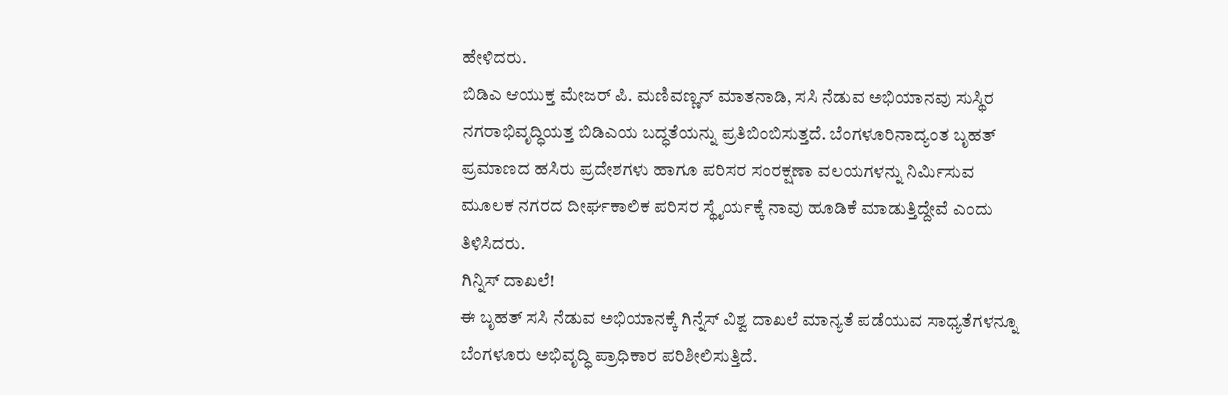ಹೇಳಿದರು.
ಬಿಡಿಎ ಆಯುಕ್ತ ಮೇಜರ್ ಪಿ. ಮಣಿವಣ್ಣನ್ ಮಾತನಾಡಿ, ಸಸಿ ನೆಡುವ ಅಭಿಯಾನವು ಸುಸ್ಥಿರ ನಗರಾಭಿವೃದ್ಧಿಯತ್ತ ಬಿಡಿಎಯ ಬದ್ಧತೆಯನ್ನು ಪ್ರತಿಬಿಂಬಿಸುತ್ತದೆ. ಬೆಂಗಳೂರಿನಾದ್ಯಂತ ಬೃಹತ್ ಪ್ರಮಾಣದ ಹಸಿರು ಪ್ರದೇಶಗಳು ಹಾಗೂ ಪರಿಸರ ಸಂರಕ್ಷಣಾ ವಲಯಗಳನ್ನು ನಿರ್ಮಿಸುವ ಮೂಲಕ ನಗರದ ದೀರ್ಘಕಾಲಿಕ ಪರಿಸರ ಸ್ಥೈರ್ಯಕ್ಕೆ ನಾವು ಹೂಡಿಕೆ ಮಾಡುತ್ತಿದ್ದೇವೆ ಎಂದು ತಿಳಿಸಿದರು.
ಗಿನ್ನಿಸ್ ದಾಖಲೆ!
ಈ ಬೃಹತ್ ಸಸಿ ನೆಡುವ ಅಭಿಯಾನಕ್ಕೆ ಗಿನ್ನೆಸ್ ವಿಶ್ವ ದಾಖಲೆ ಮಾನ್ಯತೆ ಪಡೆಯುವ ಸಾಧ್ಯತೆಗಳನ್ನೂ ಬೆಂಗಳೂರು ಅಭಿವೃದ್ಧಿ ಪ್ರಾಧಿಕಾರ ಪರಿಶೀಲಿಸುತ್ತಿದೆ.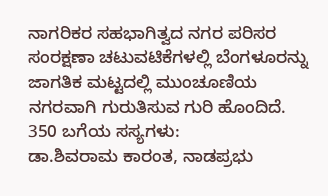ನಾಗರಿಕರ ಸಹಭಾಗಿತ್ವದ ನಗರ ಪರಿಸರ ಸಂರಕ್ಷಣಾ ಚಟುವಟಿಕೆಗಳಲ್ಲಿ ಬೆಂಗಳೂರನ್ನು ಜಾಗತಿಕ ಮಟ್ಟದಲ್ಲಿ ಮುಂಚೂಣಿಯ ನಗರವಾಗಿ ಗುರುತಿಸುವ ಗುರಿ ಹೊಂದಿದೆ.
350 ಬಗೆಯ ಸಸ್ಯಗಳು:
ಡಾ.ಶಿವರಾಮ ಕಾರಂತ, ನಾಡಪ್ರಭು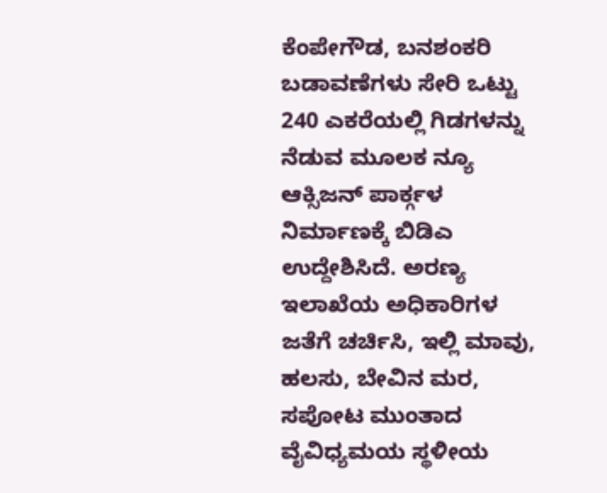ಕೆಂಪೇಗೌಡ, ಬನಶಂಕರಿ ಬಡಾವಣೆಗಳು ಸೇರಿ ಒಟ್ಟು 240 ಎಕರೆಯಲ್ಲಿ ಗಿಡಗಳನ್ನು ನೆಡುವ ಮೂಲಕ ನ್ಯೂ ಆಕ್ಸಿಜನ್ ಪಾರ್ಕ್ಗಳ ನಿರ್ಮಾಣಕ್ಕೆ ಬಿಡಿಎ ಉದ್ದೇಶಿಸಿದೆ. ಅರಣ್ಯ ಇಲಾಖೆಯ ಅಧಿಕಾರಿಗಳ ಜತೆಗೆ ಚರ್ಚಿಸಿ, ಇಲ್ಲಿ ಮಾವು, ಹಲಸು, ಬೇವಿನ ಮರ, ಸಪೋಟ ಮುಂತಾದ ವೈವಿಧ್ಯಮಯ ಸ್ಥಳೀಯ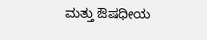ಮತ್ತು ಔಷಧೀಯ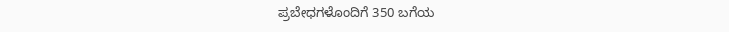ಪ್ರಬೇಧಗಳೊಂದಿಗೆ 350 ಬಗೆಯ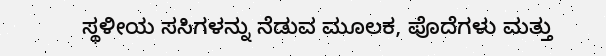ಸ್ಥಳೀಯ ಸಸಿಗಳನ್ನು ನೆಡುವ ಮೂಲಕ, ಪೊದೆಗಳು ಮತ್ತು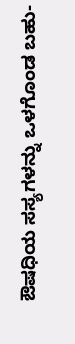ಔಷಧಿಯ ಸಸ್ಯಗಳನ್ನು ಒಳಗೊಂಡ ಬಹು-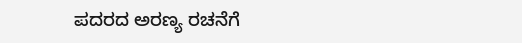ಪದರದ ಅರಣ್ಯ ರಚನೆಗೆ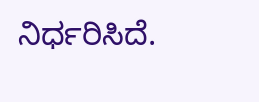ನಿರ್ಧರಿಸಿದೆ.